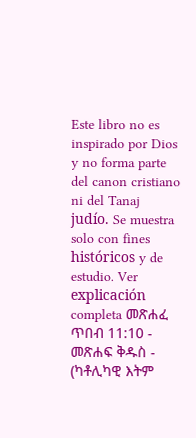Este libro no es inspirado por Dios y no forma parte del canon cristiano ni del Tanaj judío. Se muestra solo con fines históricos y de estudio. Ver explicación completa መጽሐፈ ጥበብ 11:10 - መጽሐፍ ቅዱስ - (ካቶሊካዊ እትም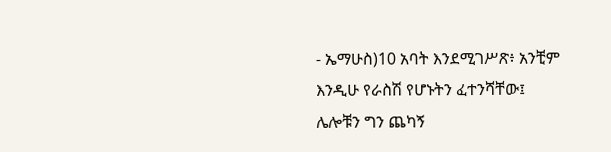- ኤማሁስ)10 አባት እንደሚገሥጽ፥ አንቺም እንዲሁ የራስሽ የሆኑትን ፈተንሻቸው፤ ሌሎቹን ግን ጨካኝ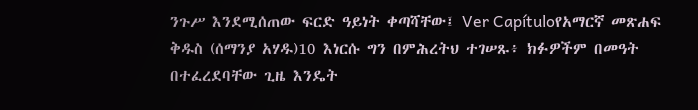ንጉሥ እንደሚሰጠው ፍርድ ዓይነት ቀጣሻቸው፤ Ver Capítuloየአማርኛ መጽሐፍ ቅዱስ (ሰማንያ አሃዱ)10 እነርሱ ግን በምሕረትህ ተገሠጹ፥ ክፉዎችም በመዓት በተፈረደባቸው ጊዜ እንዴት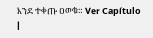እንደ ተቀጡ ዐወቁ። Ver Capítulo |